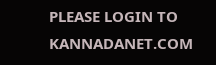PLEASE LOGIN TO KANNADANET.COM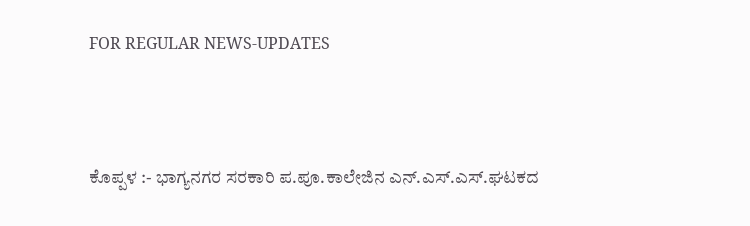FOR REGULAR NEWS-UPDATES



ಕೊಪ್ಪಳ :- ಭಾಗ್ಯನಗರ ಸರಕಾರಿ ಪ.ಪೂ.ಕಾಲೇಜಿನ ಎನ್.ಎಸ್.ಎಸ್.ಘಟಕದ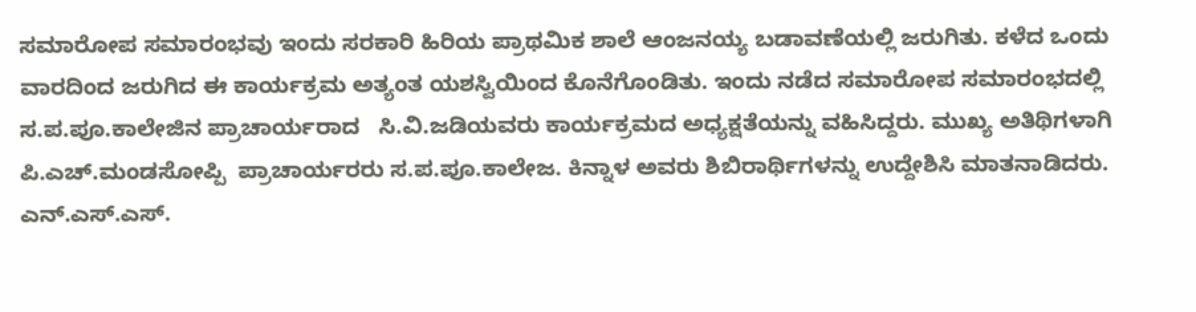ಸಮಾರೋಪ ಸಮಾರಂಭವು ಇಂದು ಸರಕಾರಿ ಹಿರಿಯ ಪ್ರಾಥಮಿಕ ಶಾಲೆ ಆಂಜನಯ್ಯ ಬಡಾವಣೆಯಲ್ಲಿ ಜರುಗಿತು. ಕಳೆದ ಒಂದು ವಾರದಿಂದ ಜರುಗಿದ ಈ ಕಾರ್ಯಕ್ರಮ ಅತ್ಯಂತ ಯಶಸ್ವಿಯಿಂದ ಕೊನೆಗೊಂಡಿತು. ಇಂದು ನಡೆದ ಸಮಾರೋಪ ಸಮಾರಂಭದಲ್ಲಿ ಸ.ಪ.ಪೂ.ಕಾಲೇಜಿನ ಪ್ರಾಚಾರ್ಯರಾದ   ಸಿ.ವಿ.ಜಡಿಯವರು ಕಾರ್ಯಕ್ರಮದ ಅಧ್ಯಕ್ಷತೆಯನ್ನು ವಹಿಸಿದ್ದರು. ಮುಖ್ಯ ಅತಿಥಿಗಳಾಗಿ   ಪಿ.ಎಚ್.ಮಂಡಸೋಪ್ಪಿ  ಪ್ರಾಚಾರ್ಯರರು ಸ.ಪ.ಪೂ.ಕಾಲೇಜ. ಕಿನ್ನಾಳ ಅವರು ಶಿಬಿರಾರ್ಥಿಗಳನ್ನು ಉದ್ದೇಶಿಸಿ ಮಾತನಾಡಿದರು. ಎನ್.ಎಸ್.ಎಸ್.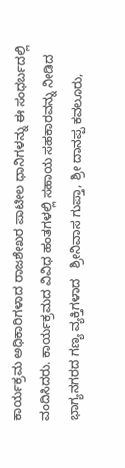ಕಾರ್ಯಕ್ರಮ ಅಧಿಕಾರಿಗಳಾದ ರಾಜಶೇಖರ ಪಾಟೀಲ ಧಾನಿಗಳನ್ನು ಈ ಸಂಧರ್ಬದಲ್ಲಿ  ವಂದಿಸಿದರು. ಕಾರ್ಯಕ್ರಮದ ವಿವಿಧ ಹಂತಗಳಲ್ಲಿ ಸಹಾಯ ಸಹಕಾರವನ್ನು ನೀಡಿದ ಭಾಗ್ಯನಗರದ ಗಣ್ಯ ವ್ಯಕ್ತಿಗಳಾದ   ಶ್ರೀನಿವಾಸ ಗುಪ್ತಾ, ಶ್ರೀ ದಾನಪ್ಪ ಕವಲೂರು,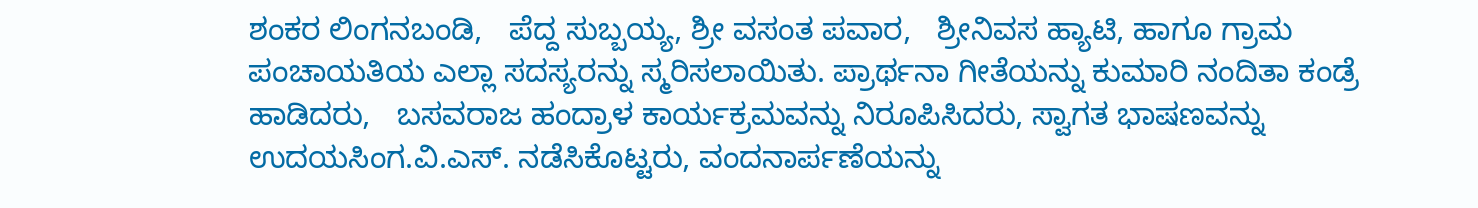ಶಂಕರ ಲಿಂಗನಬಂಡಿ,   ಪೆದ್ದ ಸುಬ್ಬಯ್ಯ, ಶ್ರೀ ವಸಂತ ಪವಾರ,   ಶ್ರೀನಿವಸ ಹ್ಯಾಟಿ, ಹಾಗೂ ಗ್ರಾಮ ಪಂಚಾಯತಿಯ ಎಲ್ಲಾ ಸದಸ್ಯರನ್ನು ಸ್ಮರಿಸಲಾಯಿತು. ಪ್ರಾರ್ಥನಾ ಗೀತೆಯನ್ನು ಕುಮಾರಿ ನಂದಿತಾ ಕಂಡ್ರೆ ಹಾಡಿದರು,   ಬಸವರಾಜ ಹಂದ್ರಾಳ ಕಾರ್ಯಕ್ರಮವನ್ನು ನಿರೂಪಿಸಿದರು, ಸ್ವಾಗತ ಭಾಷಣವನ್ನು ಉದಯಸಿಂಗ.ವಿ.ಎಸ್. ನಡೆಸಿಕೊಟ್ಟರು, ವಂದನಾರ್ಪಣೆಯನ್ನು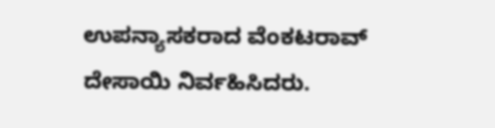ಉಪನ್ಯಾಸಕರಾದ ವೆಂಕಟರಾವ್ ದೇಸಾಯಿ ನಿರ್ವಹಿಸಿದರು.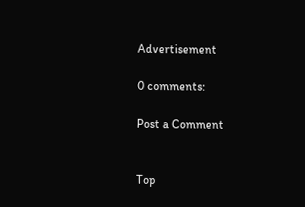Advertisement

0 comments:

Post a Comment


Top